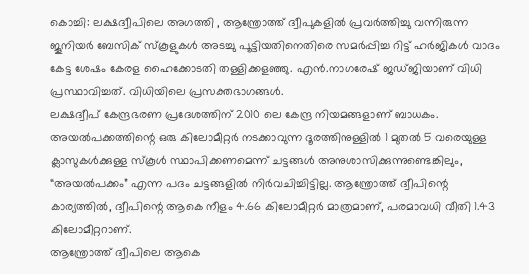കൊച്ചി: ലക്ഷദ്വീപിലെ അഗത്തി , ആന്ത്രോത്ത് ദ്വീപുകളിൽ പ്രവർത്തിച്ചു വന്നിരുന്ന ജൂനിയർ ബേസിക് സ്കൂളുകൾ അടച്ചു പൂട്ടിയതിനെതിരെ സമർപ്പിച്ച റിട്ട് ഹർജികൾ വാദം കേട്ട ശേഷം കേരള ഹൈക്കോടതി തള്ളിക്കളഞ്ഞു. എൻ.നാഗരേഷ് ജഡ്ജിയാണ് വിധി പ്രസ്ഥാവിച്ചത്. വിധിയിലെ പ്രസക്തഭാഗങ്ങൾ.
ലക്ഷദ്വീപ് കേന്ദ്രഭരണ പ്രദേശത്തിന് 2010 ലെ കേന്ദ്ര നിയമങ്ങളാണ് ബാധകം. അയൽപക്കത്തിന്റെ ഒരു കിലോമീറ്റർ നടക്കാവുന്ന ദൂരത്തിനുള്ളിൽ 1 മുതൽ 5 വരെയുള്ള ക്ലാസുകൾക്കുള്ള സ്കൂൾ സ്ഥാപിക്കണമെന്ന് ചട്ടങ്ങൾ അനുശാസിക്കുന്നുണ്ടെങ്കിലും, “അയൽപക്കം” എന്ന പദം ചട്ടങ്ങളിൽ നിർവചിച്ചിട്ടില്ല. ആന്ത്രോത്ത് ദ്വീപിന്റെ കാര്യത്തിൽ, ദ്വീപിന്റെ ആകെ നീളം 4.66 കിലോമീറ്റർ മാത്രമാണ്, പരമാവധി വീതി 1.43 കിലോമീറ്ററാണ്.
ആന്ത്രോത്ത് ദ്വീപിലെ ആകെ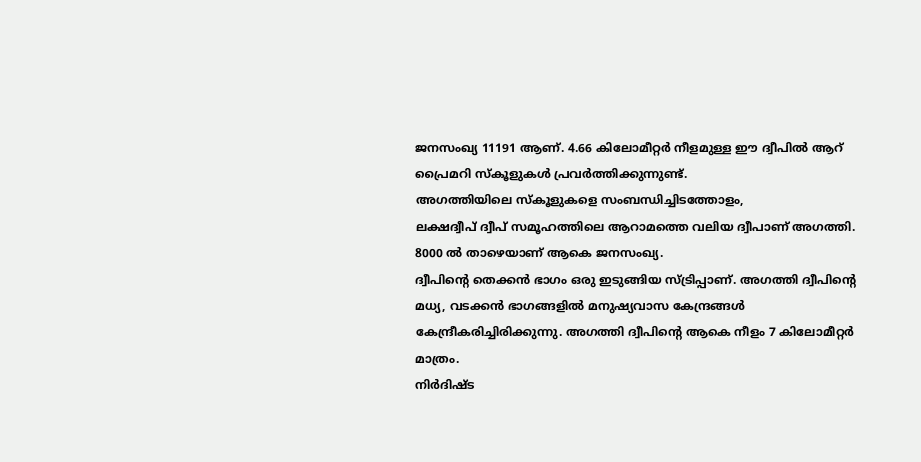ജനസംഖ്യ 11191 ആണ്. 4.66 കിലോമീറ്റർ നീളമുള്ള ഈ ദ്വീപിൽ ആറ് പ്രൈമറി സ്കൂളുകൾ പ്രവർത്തിക്കുന്നുണ്ട്.
അഗത്തിയിലെ സ്കൂളുകളെ സംബന്ധിച്ചിടത്തോളം,
ലക്ഷദ്വീപ് ദ്വീപ് സമൂഹത്തിലെ ആറാമത്തെ വലിയ ദ്വീപാണ് അഗത്തി. 8000 ൽ താഴെയാണ് ആകെ ജനസംഖ്യ.
ദ്വീപിന്റെ തെക്കൻ ഭാഗം ഒരു ഇടുങ്ങിയ സ്ട്രിപ്പാണ്. അഗത്തി ദ്വീപിന്റെ മധ്യ, വടക്കൻ ഭാഗങ്ങളിൽ മനുഷ്യവാസ കേന്ദ്രങ്ങൾ കേന്ദ്രീകരിച്ചിരിക്കുന്നു. അഗത്തി ദ്വീപിന്റെ ആകെ നീളം 7 കിലോമീറ്റർ
മാത്രം.
നിർദിഷ്ട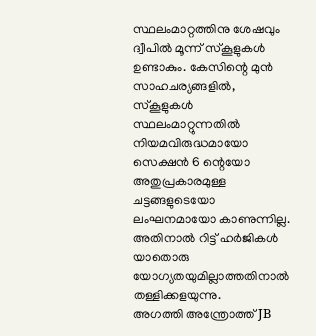സ്ഥലംമാറ്റത്തിനു ശേഷവും ദ്വീപിൽ മൂന്ന് സ്കൂളുകൾ ഉണ്ടാകും. കേസിന്റെ മുൻ സാഹചര്യങ്ങളിൽ, സ്കൂളുകൾ സ്ഥലംമാറ്റുന്നതിൽ നിയമവിരുദ്ധമായോ സെക്ഷൻ 6 ന്റെയോ അതുപ്രകാരമുള്ള ചട്ടങ്ങളുടെയോ ലംഘനമായോ കാണുന്നില്ല.
അതിനാൽ റിട്ട് ഹർജികൾ യാതൊരു യോഗ്യതയുമില്ലാത്തതിനാൽ തള്ളിക്കളയുന്നു.
അഗത്തി അന്ത്രോത്ത് JB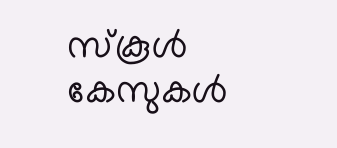സ്കൂൾ കേസുകൾ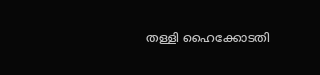തള്ളി ഹൈക്കോടതി